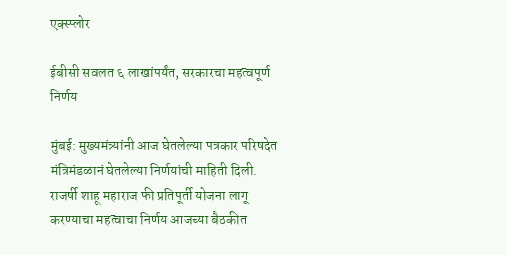एक्स्प्लोर

ईबीसी सवलत ६ लाखांपर्यंत, सरकारचा महत्वपूर्ण निर्णय

मुंबई: मुख्यमंत्र्यांनी आज घेतलेल्या पत्रकार परिषदेत मंत्रिमंडळानं घेतलेल्या निर्णयांची माहिती दिली. राजर्षी शाहू महाराज फी प्रतिपूर्ती योजना लागू करण्याचा महत्वाचा निर्णय आजच्या बैठकीत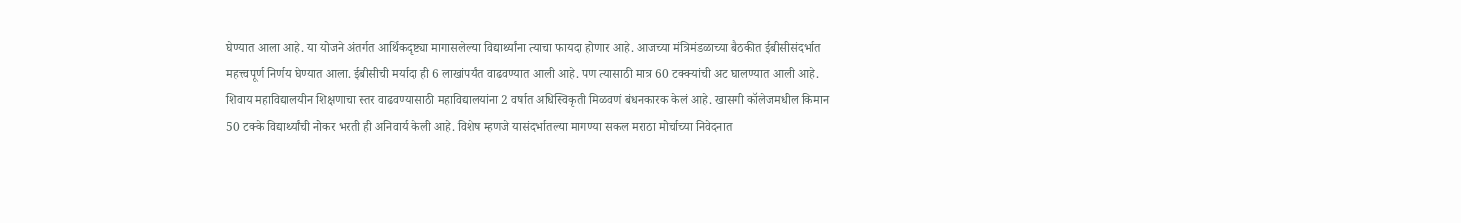घेण्यात आला आहे. या योजने अंतर्गत आर्थिकदृष्ट्या मागासलेल्या विद्यार्थ्यांना त्याचा फायदा होणार आहे. आजच्या मंत्रिमंडळाच्या बैठकीत ईबीसीसंदर्भात महत्त्वपूर्ण निर्णय घेण्यात आला. ईबीसीची मर्यादा ही 6 लाखांपर्यंत वाढवण्यात आली आहे. पण त्यासाठी मात्र 60 टक्क्यांची अट घालण्यात आली आहे. शिवाय महाविद्यालयीन शिक्षणाचा स्तर वाढवण्यासाठी महाविद्यालयांना 2 वर्षात अधिस्विकृती मिळवणं बंधनकारक केलं आहे. खासगी कॉलेजमधील किमान 50 टक्के विद्यार्थ्यांची नोकर भरती ही अनिवार्य केली आहे. विशेष म्हणजे यासंदर्भातल्या मागण्या सकल मराठा मोर्चाच्या निवेदनात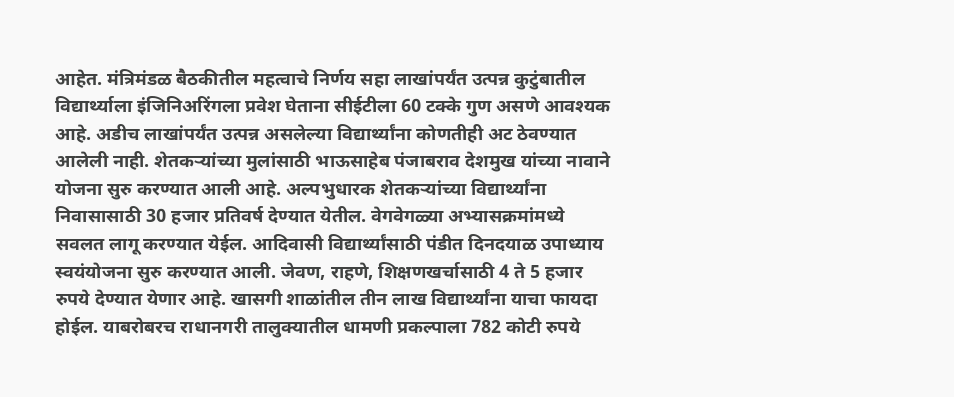आहेत. मंत्रिमंडळ बैठकीतील महत्वाचे निर्णय सहा लाखांपर्यंत उत्पन्न कुटुंबातील विद्यार्थ्याला इंजिनिअरिंगला प्रवेश घेताना सीईटीला 60 टक्के गुण असणे आवश्यक आहे. अडीच लाखांपर्यंत उत्पन्न असलेल्या विद्यार्थ्यांना कोणतीही अट ठेवण्यात आलेली नाही. शेतकऱ्यांच्या मुलांसाठी भाऊसाहेब पंजाबराव देशमुख यांच्या नावाने योजना सुरु करण्यात आली आहे. अल्पभुधारक शेतकऱ्यांच्या विद्यार्थ्यांना निवासासाठी 30 हजार प्रतिवर्ष देण्यात येतील. वेगवेगळ्या अभ्यासक्रमांमध्ये सवलत लागू करण्यात येईल. आदिवासी विद्यार्थ्यांसाठी पंडीत दिनदयाळ उपाध्याय स्वयंयोजना सुरु करण्यात आली. जेवण, राहणे, शिक्षणखर्चासाठी 4 ते 5 हजार रुपये देण्यात येणार आहे. खासगी शाळांतील तीन लाख विद्यार्थ्यांना याचा फायदा होईल. याबरोबरच राधानगरी तालुक्यातील धामणी प्रकल्पाला 782 कोटी रुपये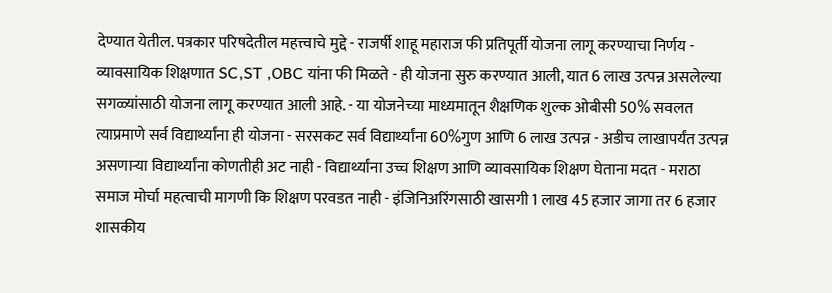देण्यात येतील. पत्रकार परिषदेतील महत्त्वाचे मुद्दे - राजर्षी शाहू महाराज फी प्रतिपूर्ती योजना लागू करण्याचा निर्णय - व्यावसायिक शिक्षणात SC,ST ,OBC यांना फी मिळते - ही योजना सुरु करण्यात आली, यात 6 लाख उत्पन्न असलेल्या सगळ्यांसाठी योजना लागू करण्यात आली आहे. - या योजनेच्या माध्यमातून शैक्षणिक शुल्क ओबीसी 50% सवलत त्याप्रमाणे सर्व विद्यार्थ्यांना ही योजना - सरसकट सर्व विद्यार्थ्यांना 60%गुण आणि 6 लाख उत्पन्न - अडीच लाखापर्यंत उत्पन्न असणाऱ्या विद्यार्थ्यांना कोणतीही अट नाही - विद्यार्थ्यांना उच्च शिक्षण आणि व्यावसायिक शिक्षण घेताना मदत - मराठा समाज मोर्चा महत्वाची मागणी कि शिक्षण परवडत नाही - इंजिनिअरिंगसाठी खासगी 1 लाख 45 हजार जागा तर 6 हजार शासकीय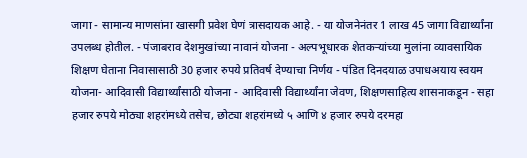जागा - सामान्य माणसांना खासगी प्रवेश घेणं त्रासदायक आहे. - या योजनेनंतर 1 लाख 45 जागा विद्यार्थ्यांना उपलब्ध होतील. - पंजाबराव देशमुखांच्या नावानं योजना - अल्पभूधारक शेतकऱ्यांच्या मुलांना व्यावसायिक शिक्षण घेताना निवासासाठी 30 हजार रुपये प्रतिवर्ष देण्याचा निर्णय - पंडित दिनदयाळ उपाधअयाय स्वयम योजना- आदिवासी विद्यार्थ्यांसाठी योजना - आदिवासी विद्यार्थ्यांना जेवण, शिक्षणसाहित्य शासनाकडून - सहा हजार रुपये मोठ्या शहरांमध्ये तसेच, छोट्या शहरांमध्ये ५ आणि ४ हजार रुपये दरमहा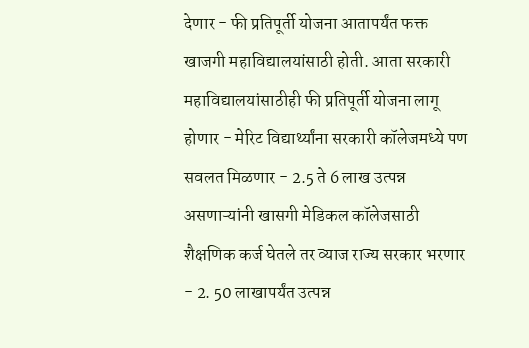देणार - फी प्रतिपूर्ती योजना आतापर्यंत फक्त खाजगी महाविद्यालयांसाठी होती. आता सरकारी महाविद्यालयांसाठीही फी प्रतिपूर्ती योजना लागू होणार - मेरिट विद्यार्थ्यांना सरकारी कॉलेजमध्ये पण सवलत मिळणार - 2.5 ते 6 लाख उत्पन्न असणाऱ्यांनी खासगी मेडिकल कॉलेजसाठी शैक्षणिक कर्ज घेतले तर व्याज राज्य सरकार भरणार - 2. 50 लाखापर्यंत उत्पन्न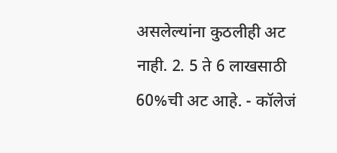असलेल्यांना कुठलीही अट नाही. 2. 5 ते 6 लाखसाठी 60%ची अट आहे. - कॉलेजं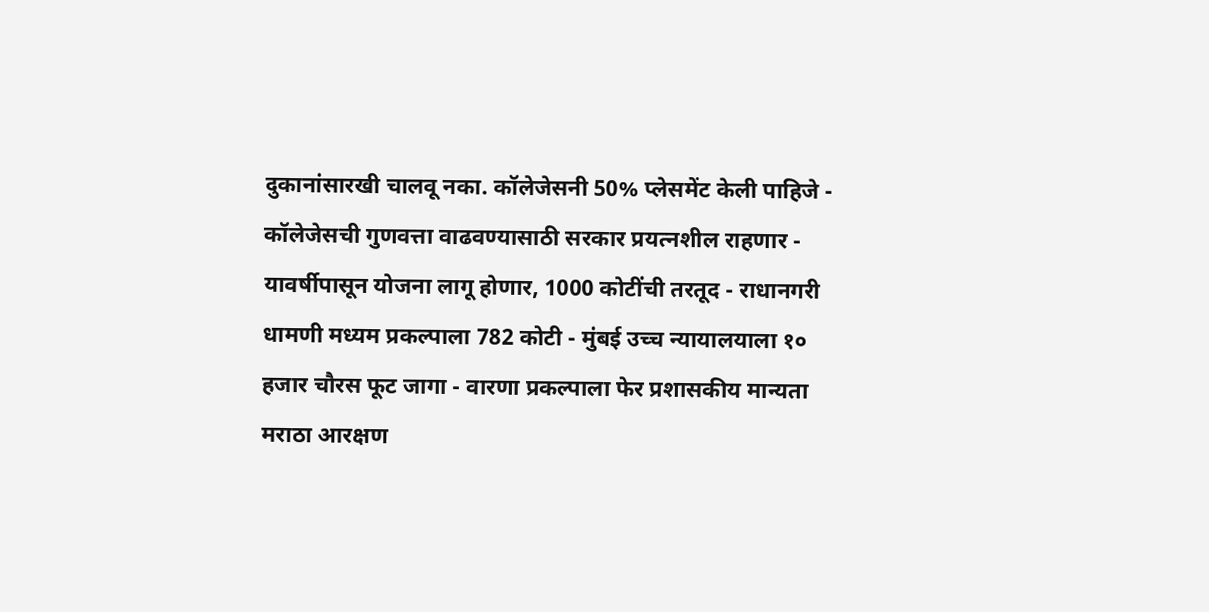दुकानांसारखी चालवू नका. कॉलेजेसनी 50% प्लेसमेंट केली पाहिजे - कॉलेजेसची गुणवत्ता वाढवण्यासाठी सरकार प्रयत्नशील राहणार - यावर्षीपासून योजना लागू होणार, 1000 कोटींची तरतूद - राधानगरी धामणी मध्यम प्रकल्पाला 782 कोटी - मुंबई उच्च न्यायालयाला १० हजार चौरस फूट जागा - वारणा प्रकल्पाला फेर प्रशासकीय मान्यता मराठा आरक्षण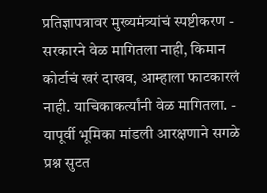प्रतिज्ञापत्रावर मुख्यमंत्र्यांचं स्पष्टीकरण - सरकारने वेळ मागितला नाही, किमान कोर्टाचं खरं दाखव, आम्हाला फाटकारलं नाही. याचिकाकर्त्यांनी वेळ मागितला. - यापूर्वी भूमिका मांडली आरक्षणाने सगळे प्रश्न सुटत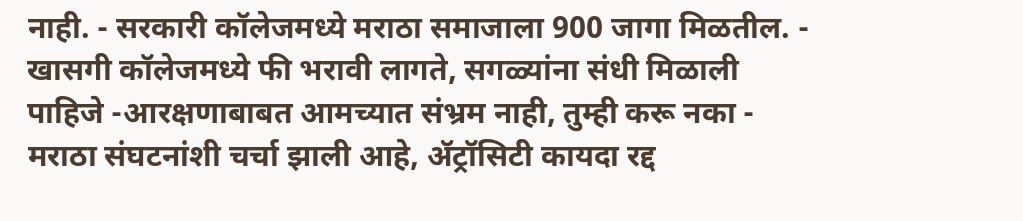नाही. - सरकारी कॉलेजमध्ये मराठा समाजाला 900 जागा मिळतील. - खासगी कॉलेजमध्ये फी भरावी लागते, सगळ्यांना संधी मिळाली पाहिजे -आरक्षणाबाबत आमच्यात संभ्रम नाही, तुम्ही करू नका - मराठा संघटनांशी चर्चा झाली आहे, ॲट्रॉसिटी कायदा रद्द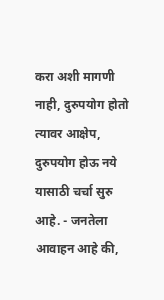करा अशी मागणी नाही, दुरुपयोग होतो त्यावर आक्षेप, दुरुपयोग होऊ नये यासाठी चर्चा सुरु आहे. - जनतेला आवाहन आहे की,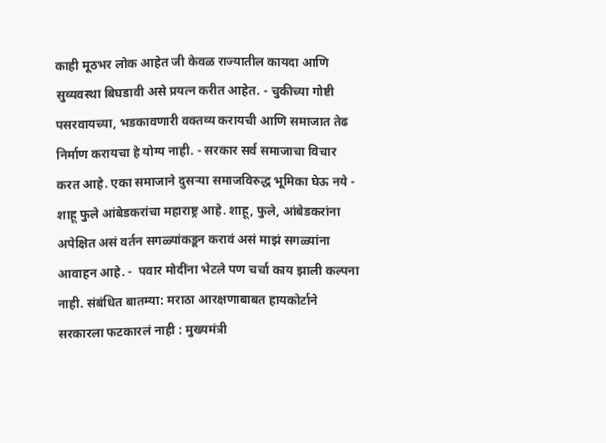काही मूठभर लोक आहेत जी केवळ राज्यातील कायदा आणि सुव्यवस्था बिघडावी असे प्रयत्न करीत आहेत. - चुकीच्या गोष्टी पसरवायच्या, भडकावणारी वक्तव्य करायची आणि समाजात तेढ निर्माण करायचा हे योग्य नाही. - सरकार सर्व समाजाचा विचार करत आहे. एका समाजाने दुसऱ्या समाजविरुद्ध भूमिका घेऊ नये -  शाहू फुले आंबेडकरांचा महाराष्ट्र आहे. शाहू, फुले, आंबेडकरांना अपेक्षित असं वर्तन सगळ्यांकडून करावं असं माझं सगळ्यांना आवाहन आहे. -  पवार मोदींना भेटले पण चर्चा काय झाली कल्पना नाही. संबंधित बातम्या: मराठा आरक्षणाबाबत हायकोर्टाने सरकारला फटकारलं नाही : मुख्यमंत्री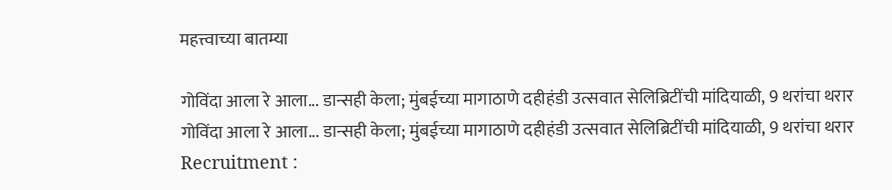महत्त्वाच्या बातम्या

गोविंदा आला रे आला... डान्सही केला; मुंबईच्या मागाठाणे दहीहंडी उत्सवात सेलिब्रिटींची मांदियाळी, 9 थरांचा थरार
गोविंदा आला रे आला... डान्सही केला; मुंबईच्या मागाठाणे दहीहंडी उत्सवात सेलिब्रिटींची मांदियाळी, 9 थरांचा थरार
Recruitment :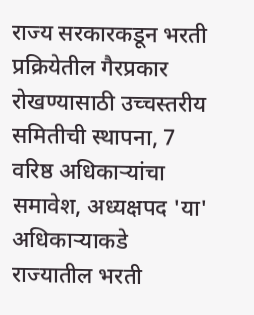राज्य सरकारकडून भरती प्रक्रियेतील गैरप्रकार रोखण्यासाठी उच्चस्तरीय समितीची स्थापना, 7 वरिष्ठ अधिकाऱ्यांचा समावेश, अध्यक्षपद 'या' अधिकाऱ्याकडे
राज्यातील भरती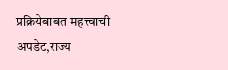प्रक्रियेबाबत महत्त्वाची अपडेट,राज्य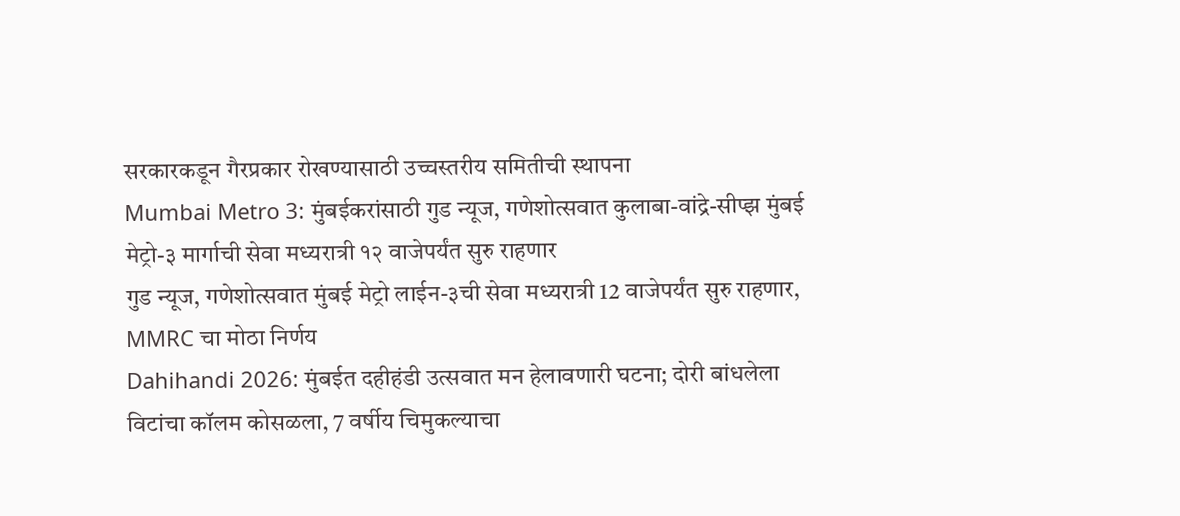सरकारकडून गैरप्रकार रोखण्यासाठी उच्चस्तरीय समितीची स्थापना
Mumbai Metro 3: मुंबईकरांसाठी गुड न्यूज, गणेशोत्सवात कुलाबा-वांद्रे-सीप्झ मुंबई मेट्रो-३ मार्गाची सेवा मध्यरात्री १२ वाजेपर्यंत सुरु राहणार
गुड न्यूज, गणेशोत्सवात मुंबई मेट्रो लाईन-३ची सेवा मध्यरात्री 12 वाजेपर्यंत सुरु राहणार, MMRC चा मोठा निर्णय
Dahihandi 2026: मुंबईत दहीहंडी उत्सवात मन हेलावणारी घटना; दोरी बांधलेला विटांचा कॉलम कोसळला, 7 वर्षीय चिमुकल्याचा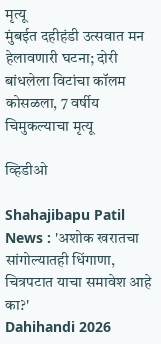मृत्यू
मुंबईत दहीहंडी उत्सवात मन हेलावणारी घटना; दोरी बांधलेला विटांचा कॉलम कोसळला, 7 वर्षीय चिमुकल्याचा मृत्यू

व्हिडीओ

Shahajibapu Patil News : 'अशोक खरातचा सांगोल्यातही धिंगाणा, चित्रपटात याचा समावेश आहे का?'
Dahihandi 2026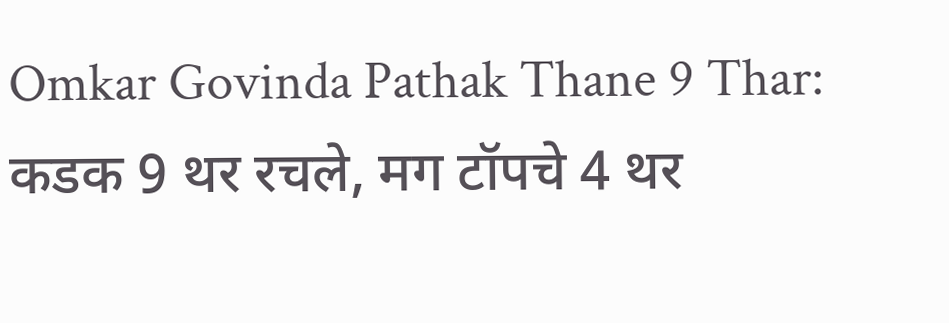Omkar Govinda Pathak Thane 9 Thar: कडक 9 थर रचले, मग टॉपचे 4 थर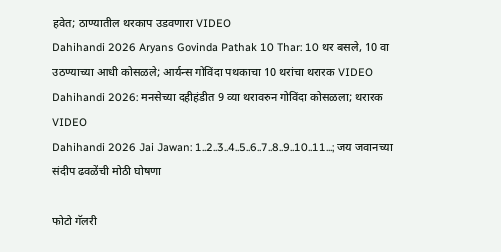हवेत; ठाण्यातील थरकाप उडवणारा VIDEO
Dahihandi 2026 Aryans Govinda Pathak 10 Thar: 10 थर बसले, 10 वा उठण्याच्या आधी कोसळले; आर्यन्स गोविंदा पथकाचा 10 थरांचा थरारक VIDEO
Dahihandi 2026: मनसेच्या दहीहंडीत 9 व्या थरावरुन गोविंदा कोसळला; थरारक VIDEO
Dahihandi 2026 Jai Jawan: 1..2..3..4..5..6..7..8..9..10..11...; जय जवानच्या संदीप ढवळेंची मोठी घोषणा

फोटो गॅलरी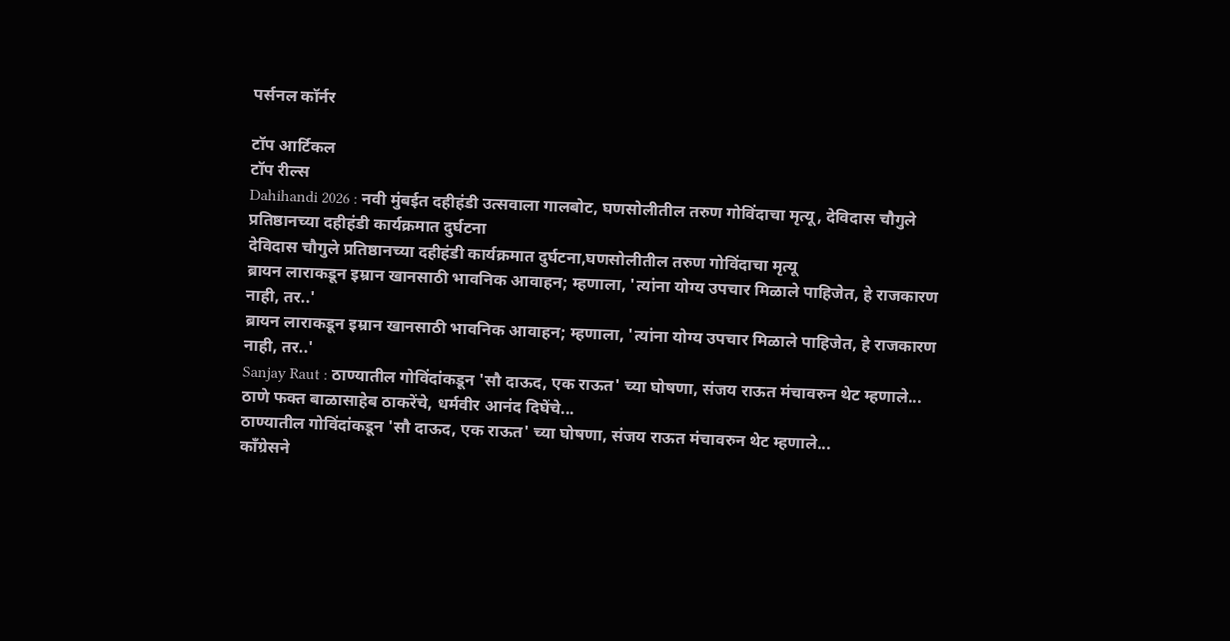पर्सनल कॉर्नर

टॉप आर्टिकल
टॉप रील्स
Dahihandi 2026 : नवी मुंबईत दहीहंडी उत्सवाला गालबोट, घणसोलीतील तरुण गोविंदाचा मृत्यू, देविदास चौगुले प्रतिष्ठानच्या दहीहंडी कार्यक्रमात दुर्घटना
देविदास चौगुले प्रतिष्ठानच्या दहीहंडी कार्यक्रमात दुर्घटना,घणसोलीतील तरुण गोविंदाचा मृत्यू
ब्रायन लाराकडून इम्रान खानसाठी भावनिक आवाहन; म्हणाला, 'त्यांना योग्य उपचार मिळाले पाहिजेत, हे राजकारण नाही, तर..'
ब्रायन लाराकडून इम्रान खानसाठी भावनिक आवाहन; म्हणाला, 'त्यांना योग्य उपचार मिळाले पाहिजेत, हे राजकारण नाही, तर..'
Sanjay Raut : ठाण्यातील गोविंदांकडून 'सौ दाऊद, एक राऊत' च्या घोषणा, संजय राऊत मंचावरुन थेट म्हणाले... ठाणे फक्त बाळासाहेब ठाकरेंचे, धर्मवीर आनंद दिघेंचे...
ठाण्यातील गोविंदांकडून 'सौ दाऊद, एक राऊत' च्या घोषणा, संजय राऊत मंचावरुन थेट म्हणाले...
काँग्रेसने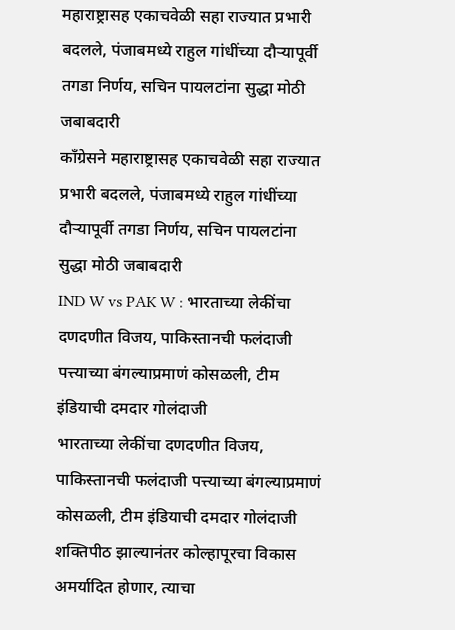महाराष्ट्रासह एकाचवेळी सहा राज्यात प्रभारी बदलले, पंजाबमध्ये राहुल गांधींच्या दौऱ्यापूर्वी तगडा निर्णय, सचिन पायलटांना सुद्धा मोठी जबाबदारी
काँग्रेसने महाराष्ट्रासह एकाचवेळी सहा राज्यात प्रभारी बदलले, पंजाबमध्ये राहुल गांधींच्या दौऱ्यापूर्वी तगडा निर्णय, सचिन पायलटांना सुद्धा मोठी जबाबदारी
IND W vs PAK W : भारताच्या लेकींचा दणदणीत विजय, पाकिस्तानची फलंदाजी पत्त्याच्या बंगल्याप्रमाणं कोसळली, टीम इंडियाची दमदार गोलंदाजी
भारताच्या लेकींचा दणदणीत विजय, पाकिस्तानची फलंदाजी पत्त्याच्या बंगल्याप्रमाणं कोसळली, टीम इंडियाची दमदार गोलंदाजी
शक्तिपीठ झाल्यानंतर कोल्हापूरचा विकास अमर्यादित होणार, त्याचा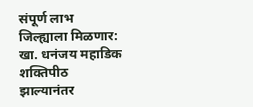संपूर्ण लाभ जिल्ह्याला मिळणार: खा. धनंजय महाडिक
शक्तिपीठ झाल्यानंतर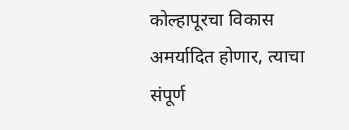कोल्हापूरचा विकास अमर्यादित होणार, त्याचा संपूर्ण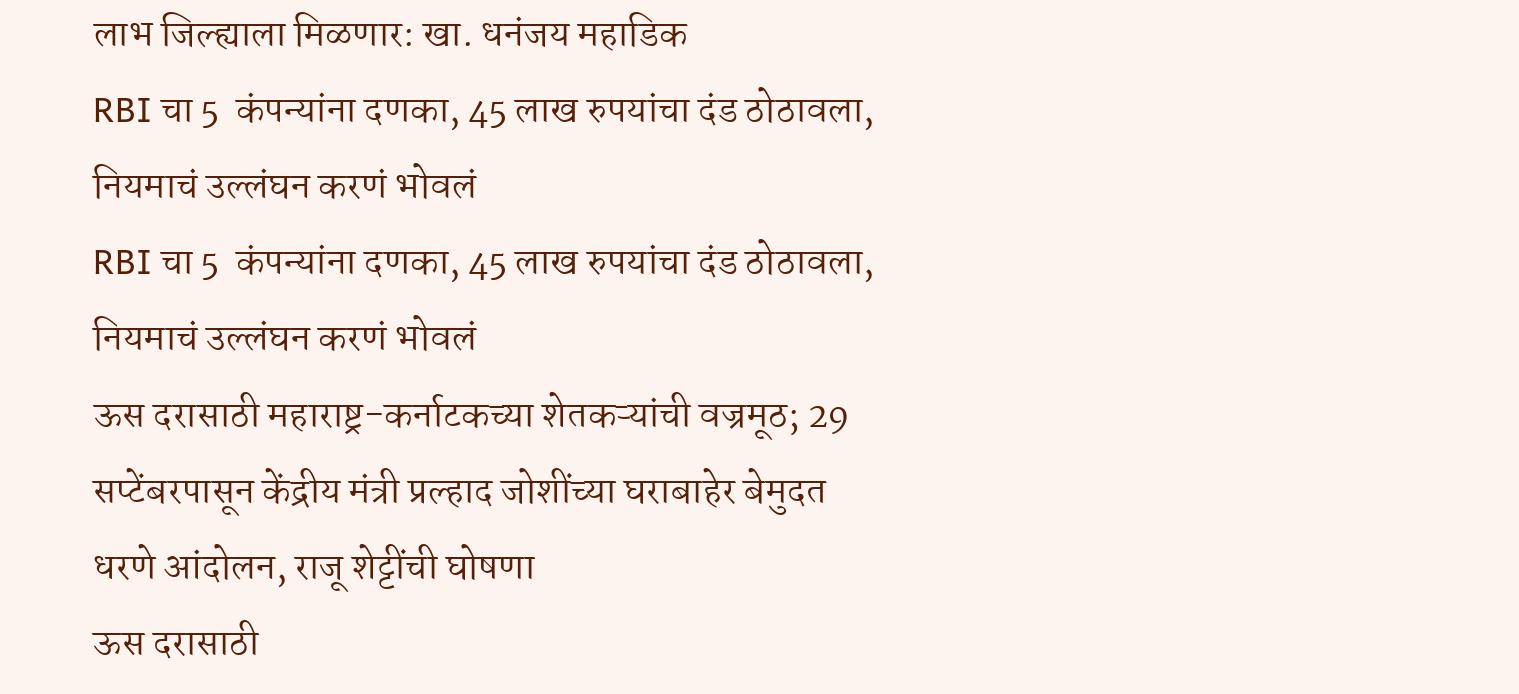लाभ जिल्ह्याला मिळणार: खा. धनंजय महाडिक
RBI चा 5  कंपन्यांना दणका, 45 लाख रुपयांचा दंड ठोठावला, नियमाचं उल्लंघन करणं भोवलं
RBI चा 5  कंपन्यांना दणका, 45 लाख रुपयांचा दंड ठोठावला, नियमाचं उल्लंघन करणं भोवलं
ऊस दरासाठी महाराष्ट्र-कर्नाटकच्या शेतकऱ्यांची वज्रमूठ; 29 सप्टेंबरपासून केंद्रीय मंत्री प्रल्हाद जोशींच्या घराबाहेर बेमुदत धरणे आंदोलन, राजू शेट्टींची घोषणा
ऊस दरासाठी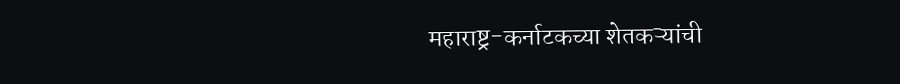महाराष्ट्र-कर्नाटकच्या शेतकऱ्यांची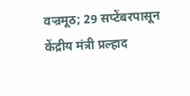वज्रमूठ; 29 सप्टेंबरपासून केंद्रीय मंत्री प्रल्हाद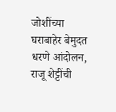जोशींच्या घराबाहेर बेमुदत धरणे आंदोलन, राजू शेट्टींची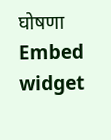घोषणा
Embed widget